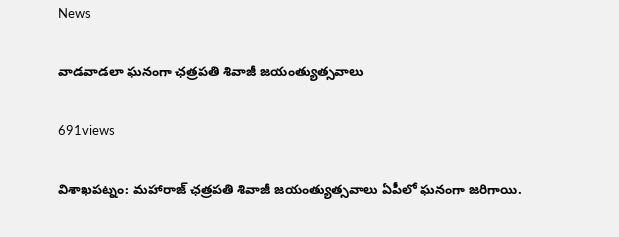News

వాడవాడలా ఘనంగా ఛత్రపతి శివాజీ జయంత్యుత్సవాలు

691views

విశాఖపట్నం: మహారాజ్‌ ఛత్రపతి శివాజీ జయంత్యుత్సవాలు ఏపీలో ఘనంగా జరిగాయి.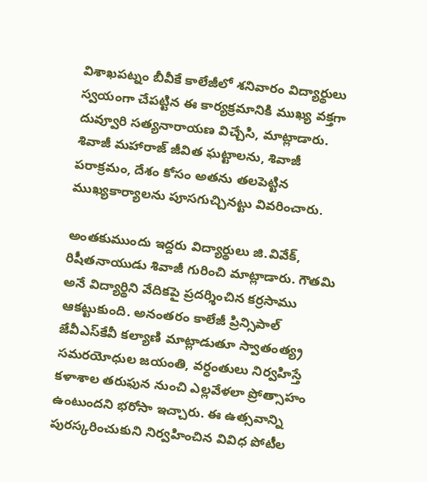విశాఖపట్నం బీవీకే కాలేజీలో శనివారం విద్యార్థులు స్వయంగా చేపట్టిన ఈ కార్యక్రమానికి ముఖ్య వక్తగా దువ్వూరి సత్యనారాయణ విచ్చేసి, మాట్లాడారు. శివాజీ మహారాజ్‌ జీవిత ఘట్టాలను, శివాజీ పరాక్రమం, దేశం కోసం అతను తలపెట్టిన ముఖ్యకార్యాలను పూసగుచ్చినట్టు వివరించారు.

అంతకుముందు ఇద్దరు విద్యార్థులు జి.వివేక్‌, రిషీతనాయుడు శివాజీ గురించి మాట్లాడారు. గౌతమి అనే విద్యార్థిని వేదికపై ప్రదర్శించిన కర్రసాము ఆకట్టుకుంది. అనంతరం కాలేజీ ప్రిన్సిపాల్‌ జేవీఎస్‌కేవీ కల్యాణి మాట్లాడుతూ స్వాతంత్య్ర సమరయోధుల జయంతి, వర్ధంతులు నిర్వహిస్తే కళాశాల తరుఫున నుంచి ఎల్లవేళలా ప్రోత్సాహం ఉంటుందని భరోసా ఇచ్చారు. ఈ ఉత్సవాన్ని పురస్కరించుకుని నిర్వహించిన వివిధ పోటీల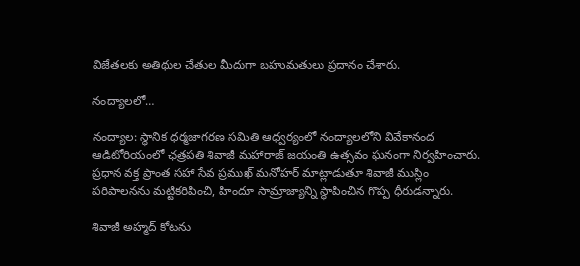విజేతలకు అతిథుల చేతుల మీదుగా బహుమతులు ప్రదానం చేశారు.

నంద్యాలలో…

నంద్యాల: స్థానిక ధర్మజాగరణ సమితి ఆధ్వర్యంలో నంద్యాలలోని వివేకానంద ఆడిటోరియంలో ఛత్రపతి శివాజీ మహారాజ్‌ జయంతి ఉత్సవం ఘనంగా నిర్వహించారు. ప్రధాన వక్త ప్రాంత సహా సేవ ప్రముఖ్‌ మనోహర్‌ మాట్లాడుతూ శివాజీ ముస్లిం పరిపాలనను మట్టికరిపించి, హిందూ సామ్రాజ్యాన్ని స్థాపించిన గొప్ప ధీరుడన్నారు.

శివాజీ అహ్మద్‌ కోటను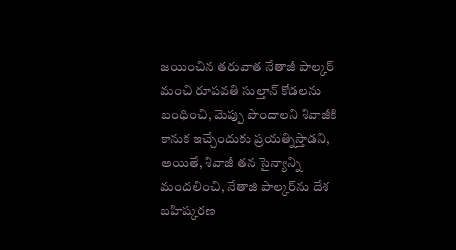జయించిన తరువాత నేతాజీ పాల్కర్‌ మంచి రూపవతి సుల్తాన్‌ కోడలను బంధించి, మెప్పు పొందాలని శివాజీకి కానుక ఇచ్చేందుకు ప్రయత్నిస్తాడని, అయితే, శివాజీ తన సైన్యాన్ని మందలించి, నేతాజి పాల్కర్‌ను దేశ బహిష్కరణ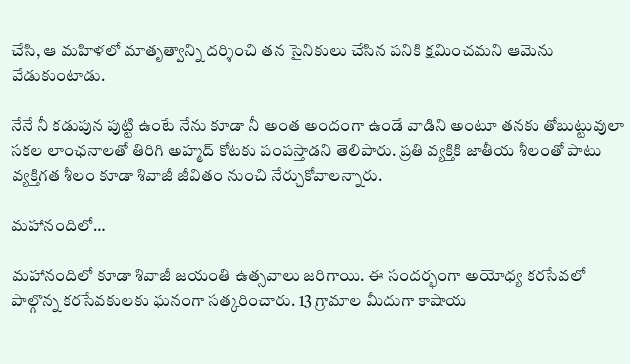చేసి, ఆ మహిళలో మాతృత్వాన్ని దర్శించి తన సైనికులు చేసిన పనికి క్షమించమని ఆమెను వేడుకుంటాడు.

నేనే నీ కడుపున పుట్టి ఉంటే నేను కూడా నీ అంత అందంగా ఉండే వాడిని అంటూ తనకు తోబుట్టువులా సకల లాంఛనాలతో తిరిగి అహ్మద్‌ కోటకు పంపస్తాడని తెలిపారు. ప్రతి వ్యక్తికి జాతీయ శీలంతో పాటు వ్యక్తిగత శీలం కూడా శివాజీ జీవితం నుంచి నేర్చుకోవాలన్నారు.

మహానందిలో…

మహానందిలో కూడా శివాజీ జయంతి ఉత్సవాలు జరిగాయి. ఈ సందర్భంగా అయోధ్య కరసేవలో పాల్గొన్న కరసేవకులకు ఘనంగా సత్కరించారు. 13 గ్రామాల మీదుగా కాషాయ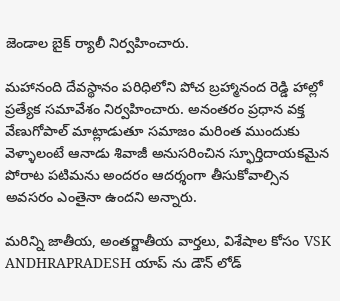జెండాల బైక్‌ ర్యాలీ నిర్వహించారు.

మహానంది దేవస్థానం పరిధిలోని పోచ బ్రహ్మానంద రెడ్డి హాల్లో ప్రత్యేక సమావేశం నిర్వహించారు. అనంతరం ప్రధాన వక్త వేణుగోపాల్‌ మాట్లాడుతూ సమాజం మరింత ముందుకు వెళ్ళాలంటే ఆనాడు శివాజీ అనుసరించిన స్ఫూర్తిదాయకమైన పోరాట పటిమను అందరం ఆదర్శంగా తీసుకోవాల్సిన అవసరం ఎంతైనా ఉందని అన్నారు.

మరిన్ని జాతీయ, అంతర్జాతీయ వార్తలు, విశేషాల కోసం VSK ANDHRAPRADESH యాప్ ను డౌన్ లోడ్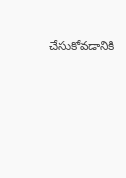చేసుకోవడానికి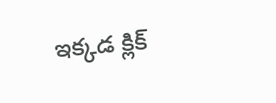ఇక్కడ క్లిక్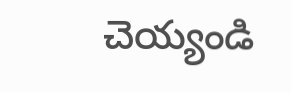చెయ్యండి